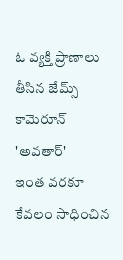ఓ వ్యక్తి ప్రాణాలు తీసిన జేమ్స్ కామెరూన్ 'అవతార్'
ఇంత వరకూ కేవలం సాధించిన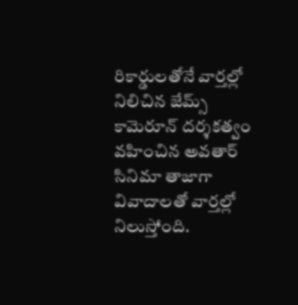రికార్డులతోనే వార్తల్లో నిలిచిన జేమ్స్ కామెరూన్ దర్శకత్వం వహించిన అవతార్ సినిమా తాజాగా వివాదాలతో వార్తల్లో నిలుస్తోంది.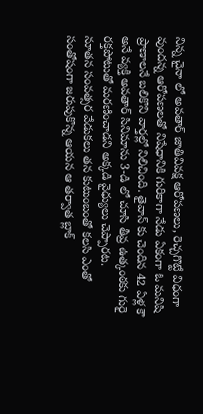నిన్న చైనా లో అవతార్ జాతివివక్ష ఆరోపణలు, రెచ్చగొట్టే విధంగా వుందన్న ఆరోపణలతో నిషేధానికి గురికాగా నేడు ఏకంగా ఓ మనిషి ప్రాణాలనే బలికొని వార్తల్లో నిలిచింది. తైవాన్ కు చెందిన 42 ఏళ్ల కౌ అనే వ్యక్తి అవతార్ సినిమాను 3-డి లో చూసి తీవ్ర ఉత్కంఠకు గురై రక్తపోటుతో మరణించాడని అక్కడి వైధ్యులు చెప్పారట.
నూతన సంవత్సర వేడుకలు తన కుటుంబంతో కలసి ఎంతో సంతోషంగా జరుపుకొన్న ఆయన ఆ తర్వాత బ్లాక్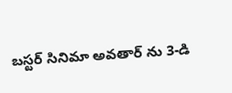బస్టర్ సినిమా అవతార్ ను 3-డి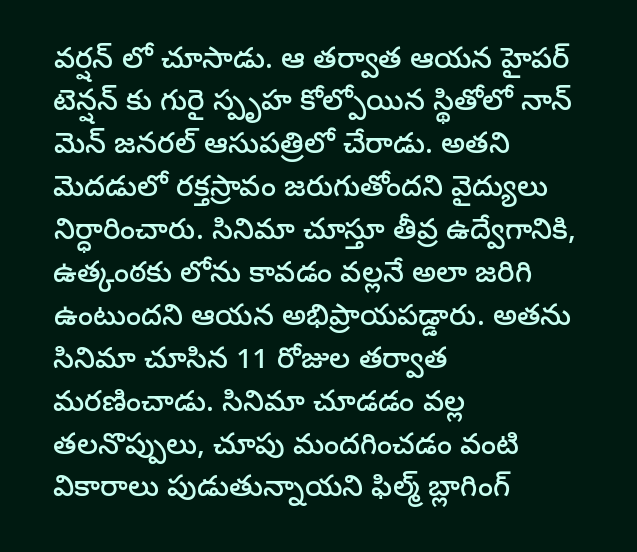వర్షన్ లో చూసాడు. ఆ తర్వాత ఆయన హైపర్ టెన్షన్ కు గురై స్పృహ కోల్పోయిన స్థితోలో నాన్ మెన్ జనరల్ ఆసుపత్రిలో చేరాడు. అతని మెదడులో రక్తస్రావం జరుగుతోందని వైద్యులు నిర్ధారించారు. సినిమా చూస్తూ తీవ్ర ఉద్వేగానికి, ఉత్కంఠకు లోను కావడం వల్లనే అలా జరిగి ఉంటుందని ఆయన అభిప్రాయపడ్డారు. అతను సినిమా చూసిన 11 రోజుల తర్వాత మరణించాడు. సినిమా చూడడం వల్ల తలనొప్పులు, చూపు మందగించడం వంటి వికారాలు పుడుతున్నాయని ఫిల్మ్ బ్లాగింగ్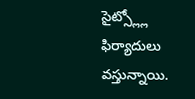సైట్స్ల్లో ఫిర్యాదులు వస్తున్నాయి.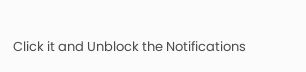Click it and Unblock the Notifications